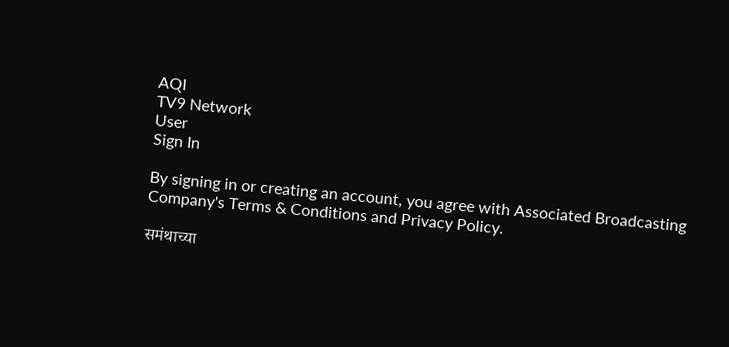AQI
TV9 Network
User
Sign In

By signing in or creating an account, you agree with Associated Broadcasting Company's Terms & Conditions and Privacy Policy.

समंथाच्या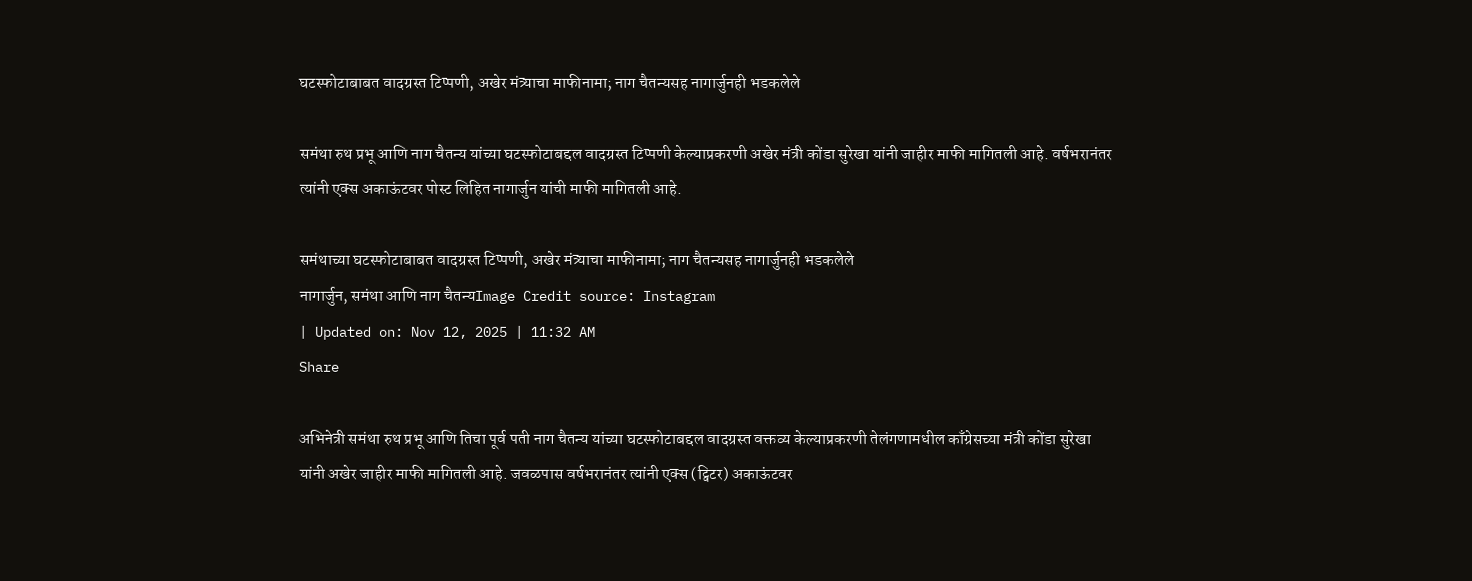घटस्फोटाबाबत वादग्रस्त टिप्पणी, अखेर मंत्र्याचा माफीनामा; नाग चैतन्यसह नागार्जुनही भडकलेले

समंथा रुथ प्रभू आणि नाग चैतन्य यांच्या घटस्फोटाबद्दल वादग्रस्त टिप्पणी केल्याप्रकरणी अखेर मंत्री कोंडा सुरेखा यांनी जाहीर माफी मागितली आहे. वर्षभरानंतर त्यांनी एक्स अकाऊंटवर पोस्ट लिहित नागार्जुन यांची माफी मागितली आहे.

समंथाच्या घटस्फोटाबाबत वादग्रस्त टिप्पणी, अखेर मंत्र्याचा माफीनामा; नाग चैतन्यसह नागार्जुनही भडकलेले
नागार्जुन, समंथा आणि नाग चैतन्यImage Credit source: Instagram
| Updated on: Nov 12, 2025 | 11:32 AM
Share

अभिनेत्री समंथा रुथ प्रभू आणि तिचा पूर्व पती नाग चैतन्य यांच्या घटस्फोटाबद्दल वादग्रस्त वक्तव्य केल्याप्रकरणी तेलंगणामधील काँग्रेसच्या मंत्री कोंडा सुरेखा यांनी अखेर जाहीर माफी मागितली आहे. जवळपास वर्षभरानंतर त्यांनी एक्स (ट्विटर) अकाऊंटवर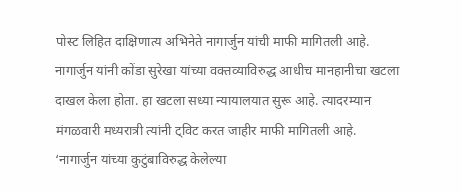पोस्ट लिहित दाक्षिणात्य अभिनेते नागार्जुन यांची माफी मागितली आहे. नागार्जुन यांनी कोंडा सुरेखा यांच्या वक्तव्याविरुद्ध आधीच मानहानीचा खटला दाखल केला होता. हा खटला सध्या न्यायालयात सुरू आहे. त्यादरम्यान मंगळवारी मध्यरात्री त्यांनी ट्विट करत जाहीर माफी मागितली आहे. ‘नागार्जुन यांच्या कुटुंबाविरुद्ध केलेल्या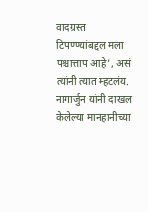वादग्रस्त टिपण्ण्यांबद्दल मला पश्चात्ताप आहे’, असं त्यांनी त्यात म्हटलंय. नागार्जुन यांनी दाखल केलेल्या मानहानीच्या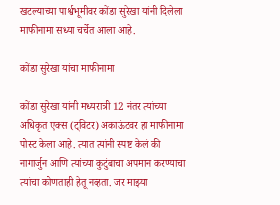खटल्याच्या पार्श्वभूमीवर कोंडा सुरेखा यांनी दिलेला माफीनामा सध्या चर्चेत आला आहे.

कोंडा सुरेखा यांचा माफीनामा

कोंडा सुरेखा यांनी मध्यरात्री 12 नंतर त्यांच्या अधिकृत एक्स (ट्विटर) अकाऊंटवर हा माफीनामा पोस्ट केला आहे. त्यात त्यांनी स्पष्ट केलं की नागार्जुन आणि त्यांच्या कुटुंबाचा अपमान करण्याचा त्यांचा कोणताही हेतू नव्हता. जर माझ्या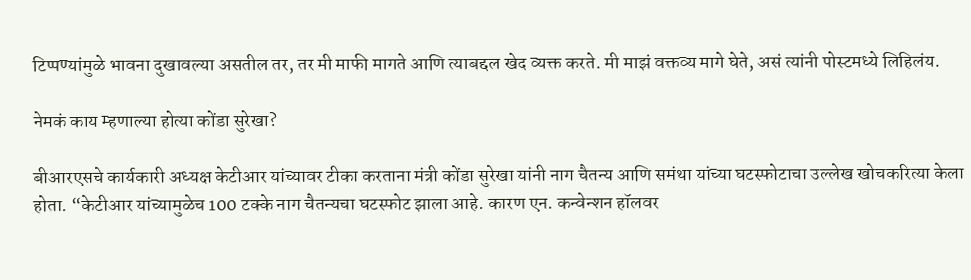टिप्पण्यांमुळे भावना दुखावल्या असतील तर, तर मी माफी मागते आणि त्याबद्दल खेद व्यक्त करते. मी माझं वक्तव्य मागे घेते, असं त्यांनी पोस्टमध्ये लिहिलंय.

नेमकं काय म्हणाल्या होत्या कोंडा सुरेखा?

बीआरएसचे कार्यकारी अध्यक्ष केटीआर यांच्यावर टीका करताना मंत्री कोंडा सुरेखा यांनी नाग चैतन्य आणि समंथा यांच्या घटस्फोटाचा उल्लेख खोचकरित्या केला होता. “केटीआर यांच्यामुळेच 100 टक्के नाग चैतन्यचा घटस्फोट झाला आहे. कारण एन. कन्वेन्शन हॉलवर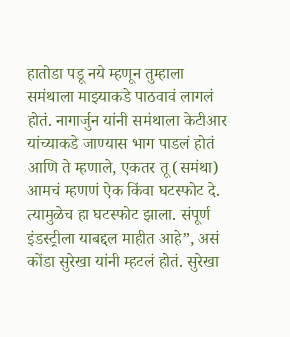हातोडा पडू नये म्हणून तुम्हाला समंथाला माझ्याकडे पाठवावं लागलं होतं. नागार्जुन यांनी समंथाला केटीआर यांच्याकडे जाण्यास भाग पाडलं होतं आणि ते म्हणाले, एकतर तू (समंथा) आमचं म्हणणं ऐक किंवा घटस्फोट दे. त्यामुळेच हा घटस्फोट झाला. संपूर्ण इंडस्ट्रीला याबद्दल माहीत आहे”, असं कोंडा सुरेखा यांनी म्हटलं होतं. सुरेखा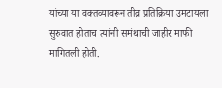यांच्या या वक्तव्यावरून तीव्र प्रतिक्रिया उमटायला सुरुवात होताच त्यांनी समंथाची जाहीर माफी मागितली होती.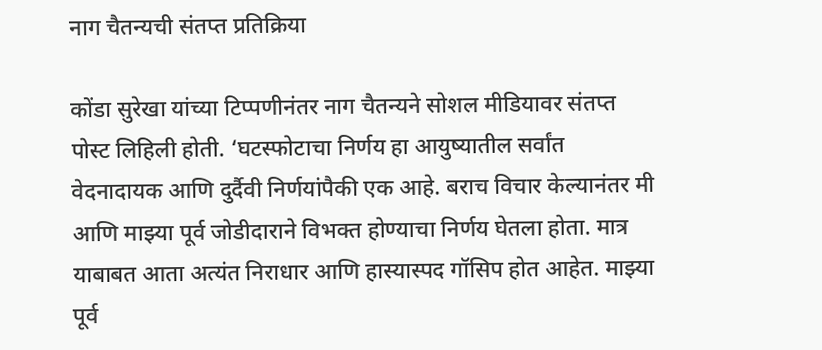नाग चैतन्यची संतप्त प्रतिक्रिया

कोंडा सुरेखा यांच्या टिप्पणीनंतर नाग चैतन्यने सोशल मीडियावर संतप्त पोस्ट लिहिली होती. ‘घटस्फोटाचा निर्णय हा आयुष्यातील सर्वांत वेदनादायक आणि दुर्दैवी निर्णयांपैकी एक आहे. बराच विचार केल्यानंतर मी आणि माझ्या पूर्व जोडीदाराने विभक्त होण्याचा निर्णय घेतला होता. मात्र याबाबत आता अत्यंत निराधार आणि हास्यास्पद गॉसिप होत आहेत. माझ्या पूर्व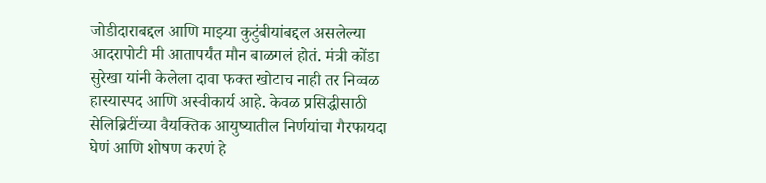जोडीदाराबद्दल आणि माझ्या कुटुंबीयांबद्दल असलेल्या आदरापोटी मी आतापर्यंत मौन बाळगलं होतं. मंत्री कोंडा सुरेखा यांनी केलेला दावा फक्त खोटाच नाही तर निव्वळ हास्यास्पद आणि अस्वीकार्य आहे. केवळ प्रसिद्धीसाठी सेलिब्रिटींच्या वैयक्तिक आयुष्यातील निर्णयांचा गैरफायदा घेणं आणि शोषण करणं हे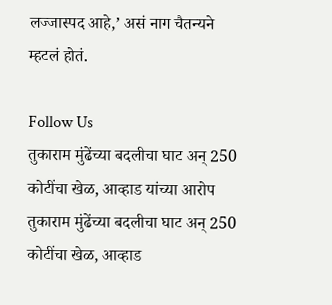लज्जास्पद आहे,’ असं नाग चैतन्यने म्हटलं होतं.

Follow Us
तुकाराम मुंढेंच्या बदलीचा घाट अन् 250 कोटींचा खेळ, आव्हाड यांच्या आरोप
तुकाराम मुंढेंच्या बदलीचा घाट अन् 250 कोटींचा खेळ, आव्हाड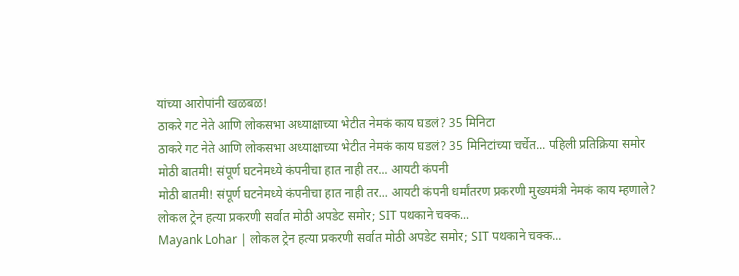यांच्या आरोपांनी खळबळ!
ठाकरे गट नेते आणि लोकसभा अध्याक्षाच्या भेटीत नेमकं काय घडलं? 35 मिनिटा
ठाकरे गट नेते आणि लोकसभा अध्याक्षाच्या भेटीत नेमकं काय घडलं? 35 मिनिटांच्या चर्चेत... पहिली प्रतिक्रिया समोर
मोठी बातमी! संपूर्ण घटनेमध्ये कंपनीचा हात नाही तर... आयटी कंपनी
मोठी बातमी! संपूर्ण घटनेमध्ये कंपनीचा हात नाही तर... आयटी कंपनी धर्मांतरण प्रकरणी मुख्यमंत्री नेमकं काय म्हणाले?
लोकल ट्रेन हत्या प्रकरणी सर्वात मोठी अपडेट समोर; SIT पथकाने चक्क...
Mayank Lohar | लोकल ट्रेन हत्या प्रकरणी सर्वात मोठी अपडेट समोर; SIT पथकाने चक्क...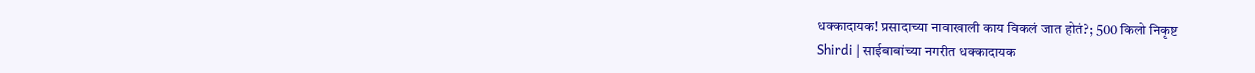धक्कादायक! प्रसादाच्या नावाखाली काय विकलं जात होतं?; 500 किलो निकृष्ट
Shirdi | साईबाबांच्या नगरीत धक्कादायक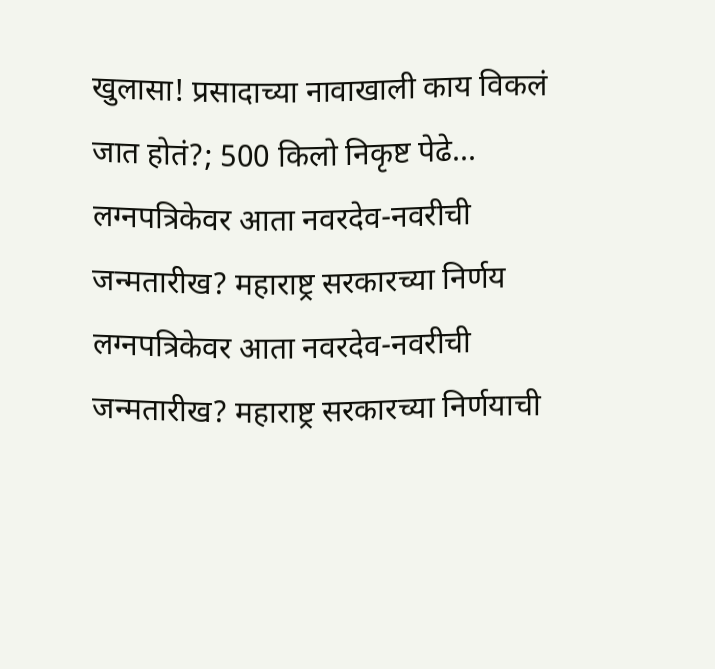खुलासा! प्रसादाच्या नावाखाली काय विकलं जात होतं?; 500 किलो निकृष्ट पेढे...
लग्नपत्रिकेवर आता नवरदेव-नवरीची जन्मतारीख? महाराष्ट्र सरकारच्या निर्णय
लग्नपत्रिकेवर आता नवरदेव-नवरीची जन्मतारीख? महाराष्ट्र सरकारच्या निर्णयाची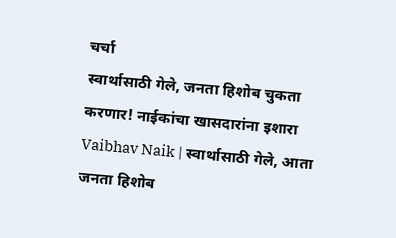चर्चा
स्वार्थासाठी गेले, जनता हिशोब चुकता करणार! नाईकांचा खासदारांना इशारा
Vaibhav Naik | स्वार्थासाठी गेले, आता जनता हिशोब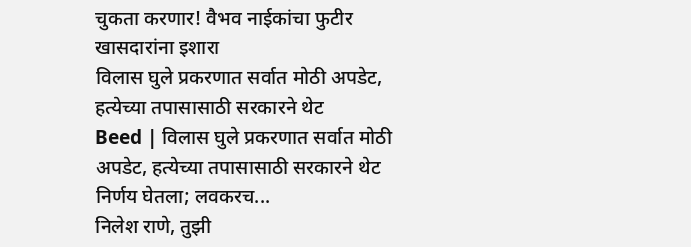चुकता करणार! वैभव नाईकांचा फुटीर खासदारांना इशारा
विलास घुले प्रकरणात सर्वात मोठी अपडेट, हत्येच्या तपासासाठी सरकारने थेट
Beed | विलास घुले प्रकरणात सर्वात मोठी अपडेट, हत्येच्या तपासासाठी सरकारने थेट निर्णय घेतला; लवकरच...
निलेश राणे, तुझी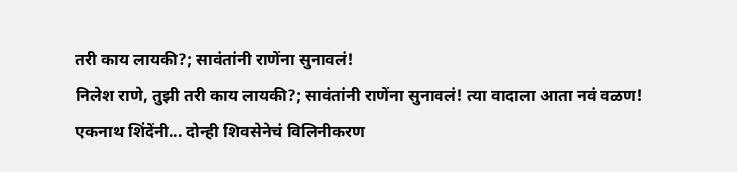तरी काय लायकी?; सावंतांनी राणेंना सुनावलं!
निलेश राणे, तुझी तरी काय लायकी?; सावंतांनी राणेंना सुनावलं! त्या वादाला आता नवं वळण!
एकनाथ शिंदेंनी... दोन्ही शिवसेनेचं विलिनीकरण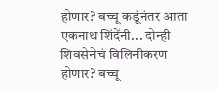होणार? बच्चू कडूंनंतर आता
एकनाथ शिंदेंनी... दोन्ही शिवसेनेचं विलिनीकरण होणार? बच्चू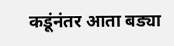कडूंनंतर आता बड्या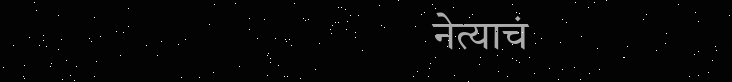नेत्याचं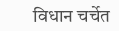विधान चर्चेत